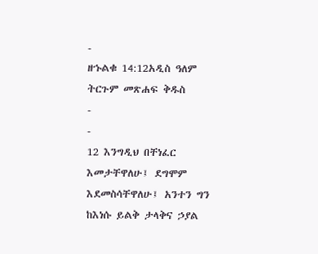-
ዘኁልቁ 14:12አዲስ ዓለም ትርጉም መጽሐፍ ቅዱስ
-
-
12 እንግዲህ በቸነፈር እመታቸዋለሁ፤ ደግሞም እደመስሳቸዋለሁ፤ አንተን ግን ከእነሱ ይልቅ ታላቅና ኃያል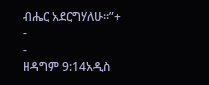ብሔር አደርግሃለሁ።”+
-
-
ዘዳግም 9:14አዲስ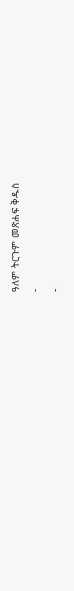ዓለም ትርጉም መጽሐፍ ቅዱስ
-
-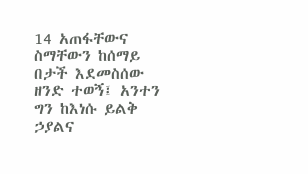14 አጠፋቸውና ስማቸውን ከሰማይ በታች እደመስሰው ዘንድ ተወኝ፤ አንተን ግን ከእነሱ ይልቅ ኃያልና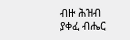ብዙ ሕዝብ ያቀፈ ብሔር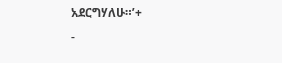አደርግሃለሁ።’+
-